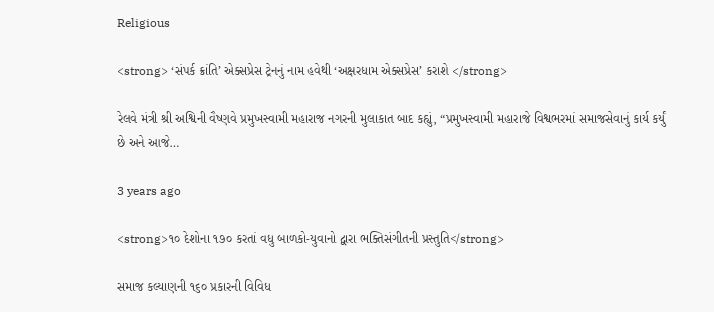Religious

<strong> ‘સંપર્ક ક્રાંતિ’ એક્સપ્રેસ ટ્રેનનું નામ હવેથી ‘અક્ષરધામ એક્સપ્રેસ’ કરાશે </strong>

રેલવે મંત્રી શ્રી અશ્વિની વૈષ્ણવે પ્રમુખસ્વામી મહારાજ નગરની મુલાકાત બાદ કહ્યું, “પ્રમુખસ્વામી મહારાજે વિશ્વભરમાં સમાજસેવાનું કાર્ય કર્યું છે અને આજે…

3 years ago

<strong>૧૦ દેશોના ૧૭૦ કરતાં વધુ બાળકો-યુવાનો દ્વારા ભક્તિસંગીતની પ્રસ્તુતિ</strong>

સમાજ કલ્યાણની ૧૬૦ પ્રકારની વિવિધ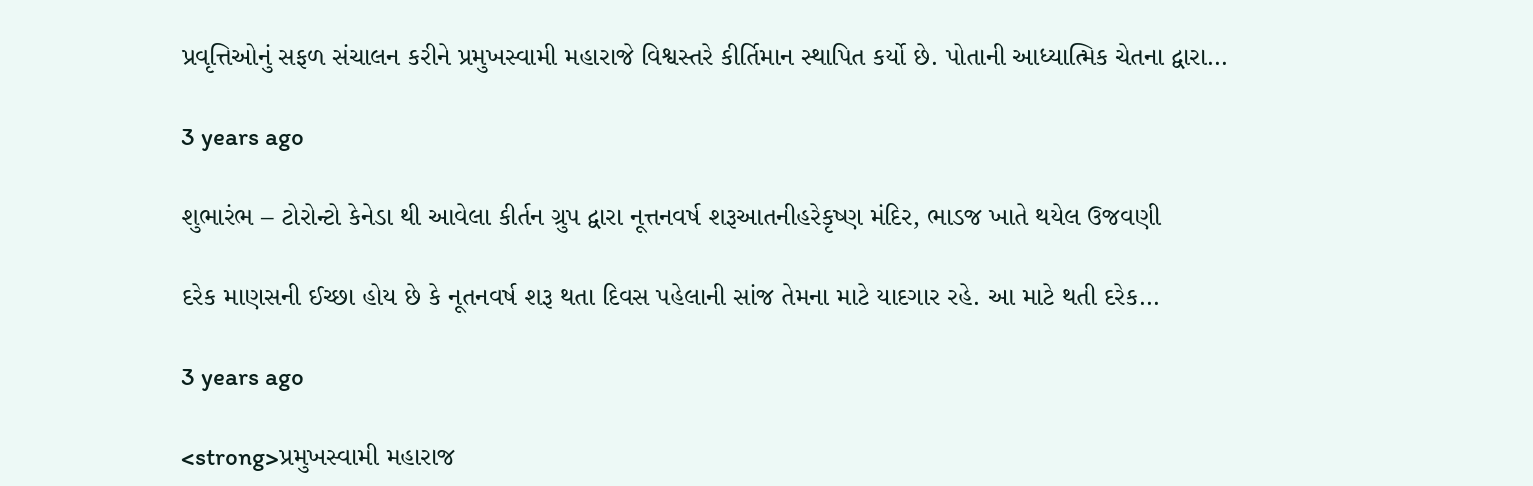પ્રવૃત્તિઓનું સફળ સંચાલન કરીને પ્રમુખસ્વામી મહારાજે વિશ્વસ્તરે કીર્તિમાન સ્થાપિત કર્યો છે. પોતાની આધ્યાત્મિક ચેતના દ્વારા…

3 years ago

શુભારંભ – ટોરોન્ટો કેનેડા થી આવેલા કીર્તન ગ્રુપ દ્વારા નૂત્તનવર્ષ શરૂઆતનીહરેકૃષ્ણ મંદિર, ભાડજ ખાતે થયેલ ઉજવણી

દરેક માણસની ઈચ્છા હોય છે કે નૂતનવર્ષ શરૂ થતા દિવસ પહેલાની સાંજ તેમના માટે યાદગાર રહે. આ માટે થતી દરેક…

3 years ago

<strong>પ્રમુખસ્વામી મહારાજ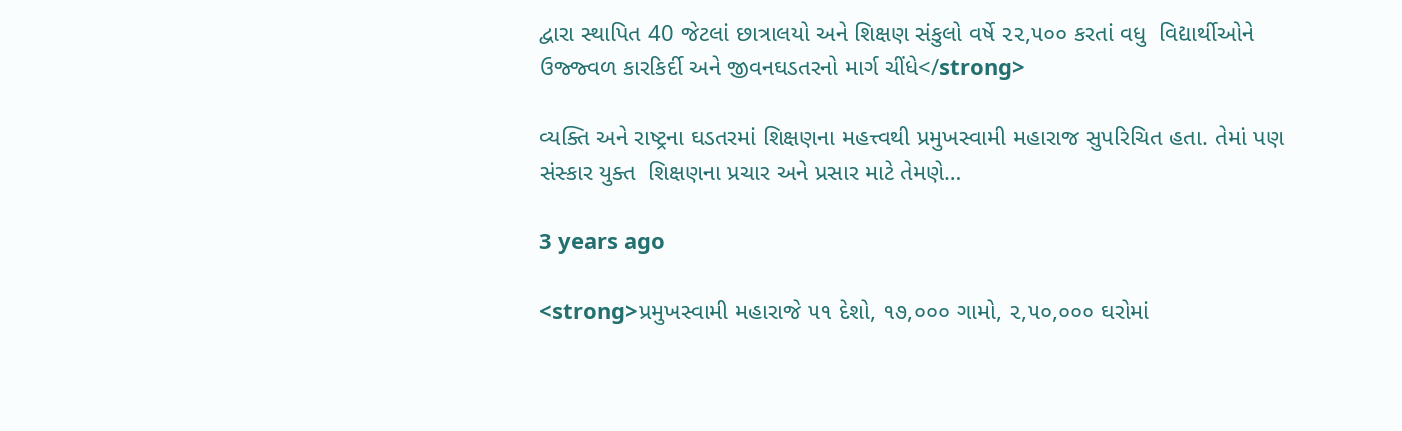દ્વારા સ્થાપિત 40 જેટલાં છાત્રાલયો અને શિક્ષણ સંકુલો વર્ષે ૨૨,૫૦૦ કરતાં વધુ  વિદ્યાર્થીઓને  ઉજ્જ્વળ કારકિર્દી અને જીવનઘડતરનો માર્ગ ચીંધે</strong>

વ્યક્તિ અને રાષ્ટ્રના ઘડતરમાં શિક્ષણના મહત્ત્વથી પ્રમુખસ્વામી મહારાજ સુપરિચિત હતા. તેમાં પણ સંસ્કાર યુક્ત  શિક્ષણના પ્રચાર અને પ્રસાર માટે તેમણે…

3 years ago

<strong>પ્રમુખસ્વામી મહારાજે ૫૧ દેશો, ૧૭,૦૦૦ ગામો, ૨,૫૦,૦૦૦ ઘરોમાં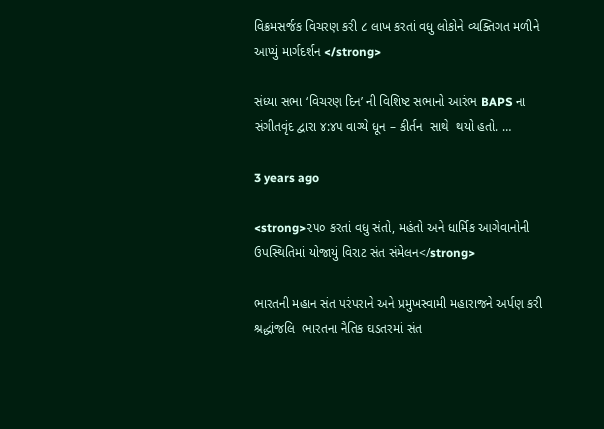વિક્રમસર્જક વિચરણ કરી ૮ લાખ કરતાં વધુ લોકોને વ્યક્તિગત મળીને આપ્યું માર્ગદર્શન </strong>

સંધ્યા સભા ‘વિચરણ દિન’ ની વિશિષ્ટ સભાનો આરંભ BAPS ના સંગીતવૃંદ દ્વારા ૪:૪૫ વાગ્યે ધૂન – કીર્તન  સાથે  થયો હતો. …

3 years ago

<strong>૨૫૦ કરતાં વધુ સંતો, મહંતો અને ધાર્મિક આગેવાનોની ઉપસ્થિતિમાં યોજાયું વિરાટ સંત સંમેલન</strong>

ભારતની મહાન સંત પરંપરાને અને પ્રમુખસ્વામી મહારાજને અર્પણ કરી શ્રદ્ધાંજલિ  ભારતના નૈતિક ઘડતરમાં સંત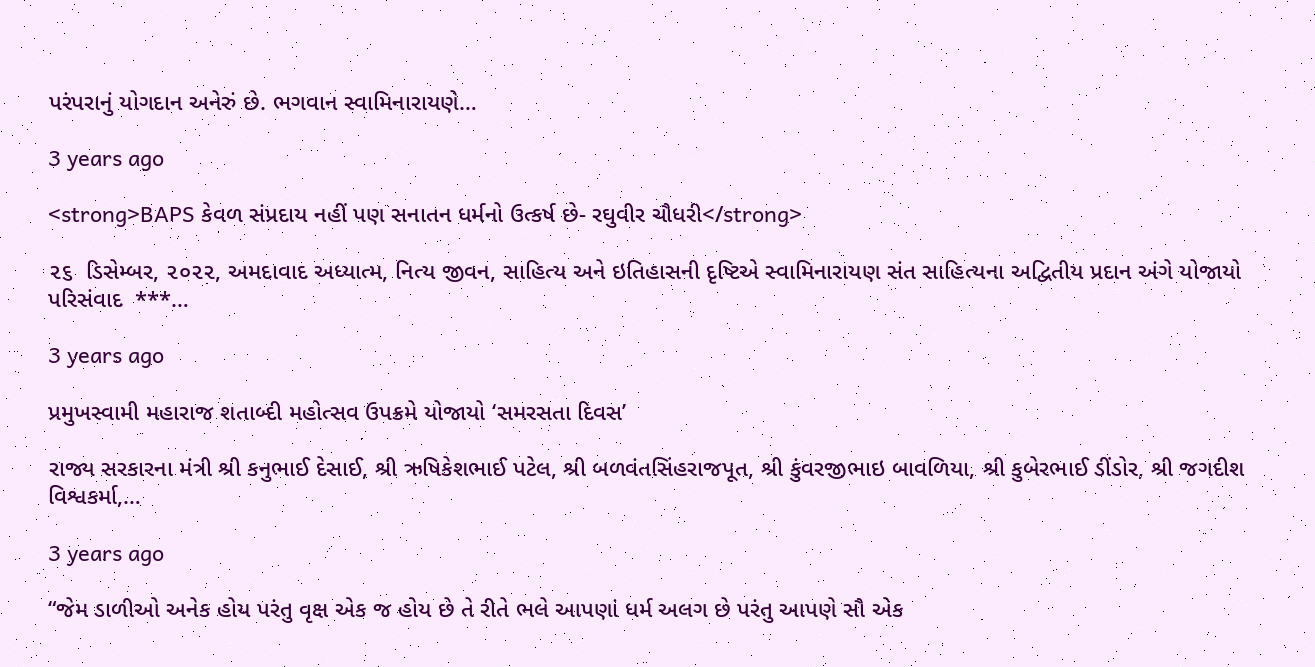પરંપરાનું યોગદાન અનેરું છે. ભગવાન સ્વામિનારાયણે…

3 years ago

<strong>BAPS કેવળ સંપ્રદાય નહીં પણ સનાતન ધર્મનો ઉત્કર્ષ છે- રઘુવીર ચૌધરી</strong>

૨૬  ડિસેમ્બર, ૨૦૨૨, અમદાવાદ અધ્યાત્મ, નિત્ય જીવન, સાહિત્ય અને ઇતિહાસની દૃષ્ટિએ સ્વામિનારાયણ સંત સાહિત્યના અદ્વિતીય પ્રદાન અંગે યોજાયો પરિસંવાદ  ***…

3 years ago

પ્રમુખસ્વામી મહારાજ શતાબ્દી મહોત્સવ ઉપક્રમે યોજાયો ‘સમરસતા દિવસ’

રાજ્ય સરકારના મંત્રી શ્રી કનુભાઈ દેસાઈ, શ્રી ઋષિકેશભાઈ પટેલ, શ્રી બળવંતસિંહરાજપૂત, શ્રી કુંવરજીભાઇ બાવળિયા, શ્રી કુબેરભાઈ ડીંડોર, શ્રી જગદીશ વિશ્વકર્મા,…

3 years ago

“જેમ ડાળીઓ અનેક હોય પરંતુ વૃક્ષ એક જ હોય છે તે રીતે ભલે આપણાં ધર્મ અલગ છે પરંતુ આપણે સૌ એક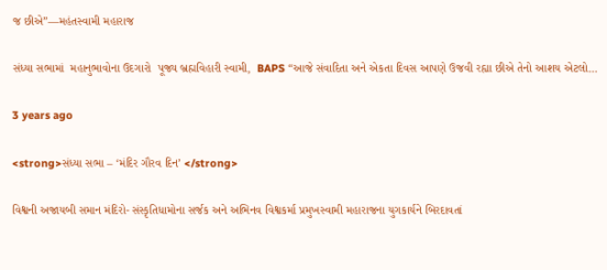જ છીએ”—મહંતસ્વામી મહારાજ

સંધ્યા સભામાં  મહાનુભાવોના ઉદગારો  પૂજ્ય બ્રહ્મવિહારી સ્વામી,  BAPS “આજે સંવાદિતા અને એકતા દિવસ આપણે ઉજવી રહ્યા છીએ તેનો આશય એટલો…

3 years ago

<strong>સંધ્યા સભા – ‘મંદિર ગૌરવ દિન’ </strong>

વિશ્વની અજાયબી સમાન મંદિરો- સંસ્કૃતિધામોના સર્જક અને અભિનવ વિશ્વકર્મા પ્રમુખસ્વામી મહારાજના યુગકાર્યને બિરદાવતાં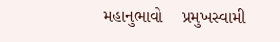મહાનુભાવો    પ્રમુખસ્વામી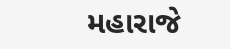મહારાજે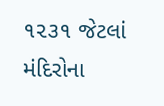૧૨૩૧ જેટલાં મંદિરોના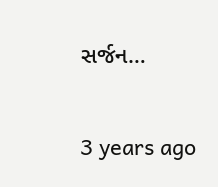સર્જન…

3 years ago